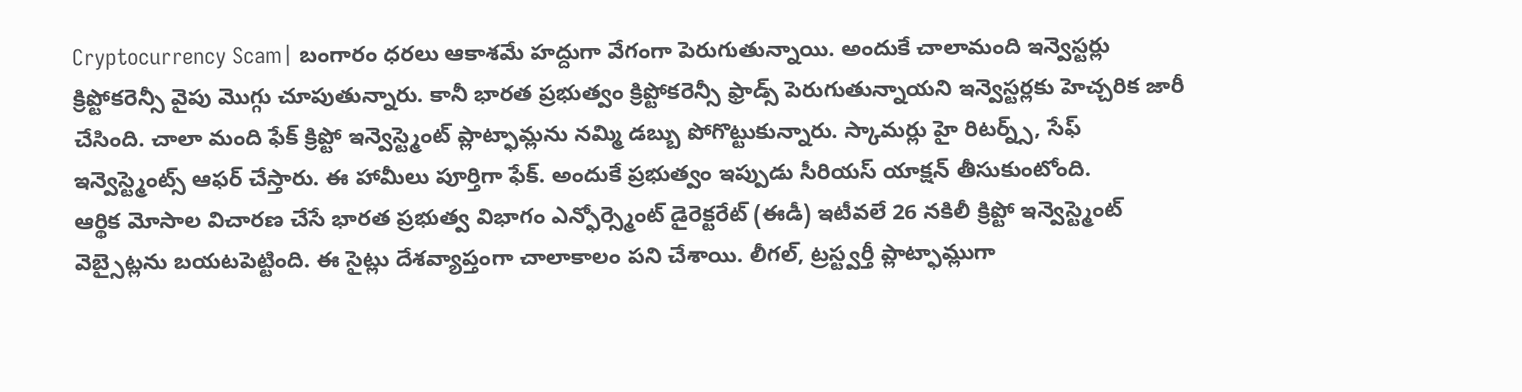Cryptocurrency Scam| బంగారం ధరలు ఆకాశమే హద్దుగా వేగంగా పెరుగుతున్నాయి. అందుకే చాలామంది ఇన్వెస్టర్లు క్రిప్టోకరెన్సీ వైపు మొగ్గు చూపుతున్నారు. కానీ భారత ప్రభుత్వం క్రిప్టోకరెన్సీ ఫ్రాడ్స్ పెరుగుతున్నాయని ఇన్వెస్టర్లకు హెచ్చరిక జారీ చేసింది. చాలా మంది ఫేక్ క్రిప్టో ఇన్వెస్ట్మెంట్ ప్లాట్ఫామ్లను నమ్మి డబ్బు పోగొట్టుకున్నారు. స్కామర్లు హై రిటర్న్స్, సేఫ్ ఇన్వెస్ట్మెంట్స్ ఆఫర్ చేస్తారు. ఈ హామీలు పూర్తిగా ఫేక్. అందుకే ప్రభుత్వం ఇప్పుడు సీరియస్ యాక్షన్ తీసుకుంటోంది.
ఆర్థిక మోసాల విచారణ చేసే భారత ప్రభుత్వ విభాగం ఎన్ఫోర్స్మెంట్ డైరెక్టరేట్ (ఈడీ) ఇటీవలే 26 నకిలీ క్రిప్టో ఇన్వెస్ట్మెంట్ వెబ్సైట్లను బయటపెట్టింది. ఈ సైట్లు దేశవ్యాప్తంగా చాలాకాలం పని చేశాయి. లీగల్, ట్రస్ట్వర్తీ ప్లాట్ఫామ్లుగా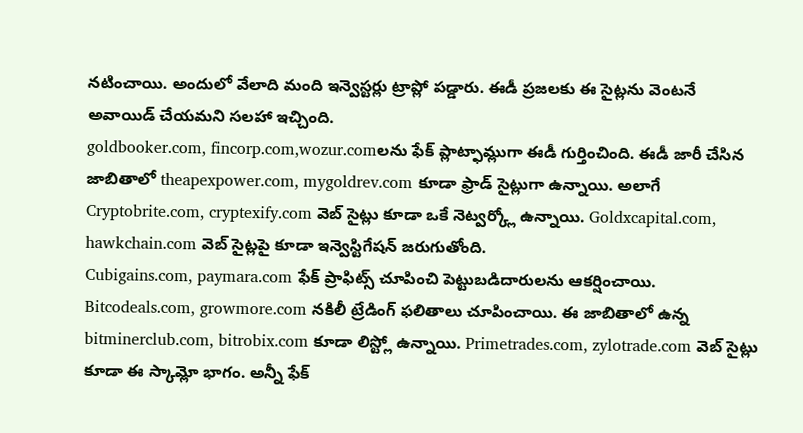నటించాయి. అందులో వేలాది మంది ఇన్వెస్టర్లు ట్రాప్లో పడ్డారు. ఈడీ ప్రజలకు ఈ సైట్లను వెంటనే అవాయిడ్ చేయమని సలహా ఇచ్చింది.
goldbooker.com, fincorp.com,wozur.comలను ఫేక్ ప్లాట్ఫామ్లుగా ఈడీ గుర్తించింది. ఈడీ జారీ చేసిన జాబితాలో theapexpower.com, mygoldrev.com కూడా ఫ్రాడ్ సైట్లుగా ఉన్నాయి. అలాగే Cryptobrite.com, cryptexify.com వెబ్ సైట్లు కూడా ఒకే నెట్వర్క్లో ఉన్నాయి. Goldxcapital.com, hawkchain.com వెబ్ సైట్లపై కూడా ఇన్వెస్టిగేషన్ జరుగుతోంది.
Cubigains.com, paymara.com ఫేక్ ప్రాఫిట్స్ చూపించి పెట్టుబడిదారులను ఆకర్షించాయి. Bitcodeals.com, growmore.com నకిలీ ట్రేడింగ్ ఫలితాలు చూపించాయి. ఈ జాబితాలో ఉన్న bitminerclub.com, bitrobix.com కూడా లిస్ట్లో ఉన్నాయి. Primetrades.com, zylotrade.com వెబ్ సైట్లు కూడా ఈ స్కామ్లో భాగం. అన్నీ ఫేక్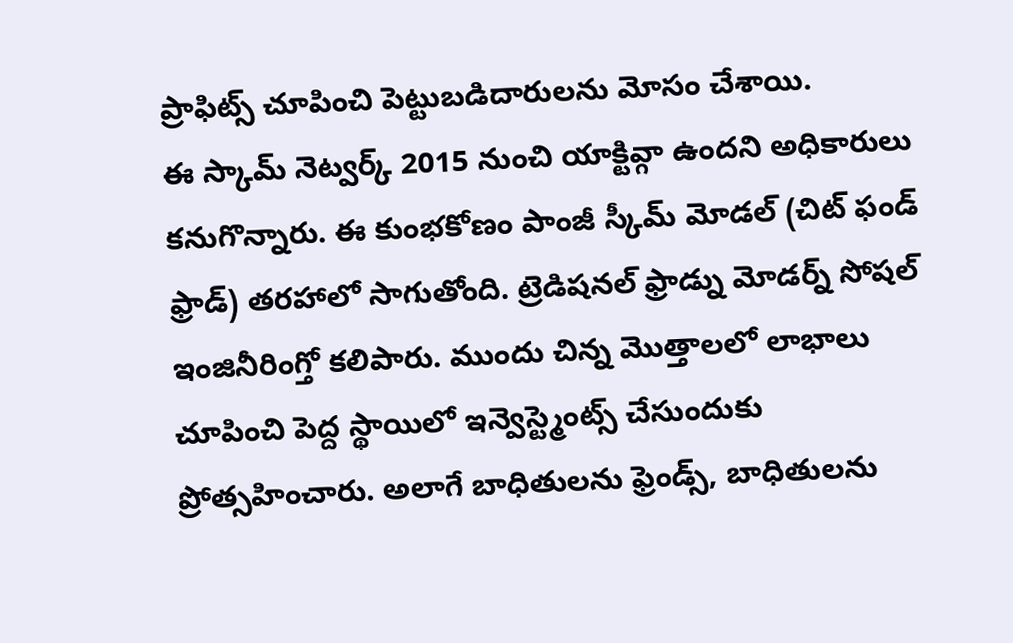ప్రాఫిట్స్ చూపించి పెట్టుబడిదారులను మోసం చేశాయి.
ఈ స్కామ్ నెట్వర్క్ 2015 నుంచి యాక్టివ్గా ఉందని అధికారులు కనుగొన్నారు. ఈ కుంభకోణం పాంజీ స్కీమ్ మోడల్ (చిట్ ఫండ్ ఫ్రాడ్) తరహాలో సాగుతోంది. ట్రెడిషనల్ ఫ్రాడ్ను మోడర్న్ సోషల్ ఇంజినీరింగ్తో కలిపారు. ముందు చిన్న మొత్తాలలో లాభాలు చూపించి పెద్ద స్థాయిలో ఇన్వెస్ట్మెంట్స్ చేసుందుకు ప్రోత్సహించారు. అలాగే బాధితులను ఫ్రెండ్స్, బాధితులను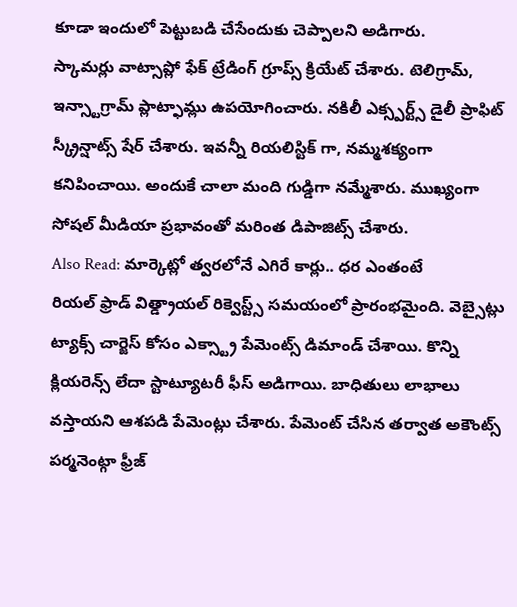కూడా ఇందులో పెట్టుబడి చేసేందుకు చెప్పాలని అడిగారు.
స్కామర్లు వాట్సాప్లో ఫేక్ ట్రేడింగ్ గ్రూప్స్ క్రియేట్ చేశారు. టెలిగ్రామ్, ఇన్స్టాగ్రామ్ ప్లాట్ఫామ్లు ఉపయోగించారు. నకిలీ ఎక్స్పర్ట్స్ డైలీ ప్రాఫిట్ స్క్రీన్షాట్స్ షేర్ చేశారు. ఇవన్నీ రియలిస్టిక్ గా, నమ్మశక్యంగా కనిపించాయి. అందుకే చాలా మంది గుడ్డిగా నమ్మేశారు. ముఖ్యంగా సోషల్ మీడియా ప్రభావంతో మరింత డిపాజిట్స్ చేశారు.
Also Read: మార్కెట్లో త్వరలోనే ఎగిరే కార్లు.. ధర ఎంతంటే
రియల్ ఫ్రాడ్ విత్డ్రాయల్ రిక్వెస్ట్స్ సమయంలో ప్రారంభమైంది. వెబ్సైట్లు ట్యాక్స్ చార్జెస్ కోసం ఎక్స్ట్రా పేమెంట్స్ డిమాండ్ చేశాయి. కొన్ని క్లియరెన్స్ లేదా స్టాట్యూటరీ ఫీస్ అడిగాయి. బాధితులు లాభాలు వస్తాయని ఆశపడి పేమెంట్లు చేశారు. పేమెంట్ చేసిన తర్వాత అకౌంట్స్ పర్మనెంట్గా ఫ్రీజ్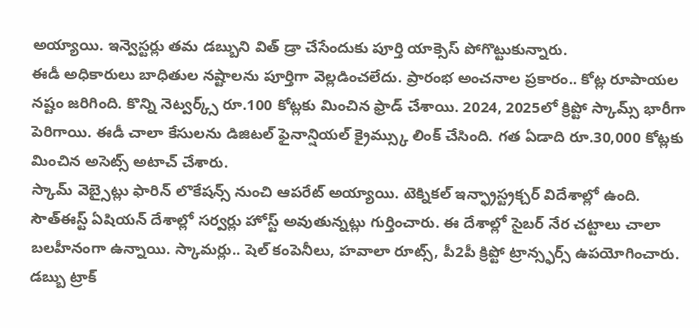అయ్యాయి. ఇన్వెస్టర్లు తమ డబ్బుని విత్ డ్రా చేసేందుకు పూర్తి యాక్సెస్ పోగొట్టుకున్నారు.
ఈడీ అధికారులు బాధితుల నష్టాలను పూర్తిగా వెల్లడించలేదు. ప్రారంభ అంచనాల ప్రకారం.. కోట్ల రూపాయల నష్టం జరిగింది. కొన్ని నెట్వర్క్స్ రూ.100 కోట్లకు మించిన ఫ్రాడ్ చేశాయి. 2024, 2025లో క్రిప్టో స్కామ్స్ భారీగా పెరిగాయి. ఈడీ చాలా కేసులను డిజిటల్ ఫైనాన్షియల్ క్రైమ్స్కు లింక్ చేసింది. గత ఏడాది రూ.30,000 కోట్లకు మించిన అసెట్స్ అటాచ్ చేశారు.
స్కామ్ వెబ్సైట్లు ఫారిన్ లొకేషన్స్ నుంచి ఆపరేట్ అయ్యాయి. టెక్నికల్ ఇన్ఫ్రాస్ట్రక్చర్ విదేశాల్లో ఉంది. సౌత్ఈస్ట్ ఏషియన్ దేశాల్లో సర్వర్లు హోస్ట్ అవుతున్నట్లు గుర్తించారు. ఈ దేశాల్లో సైబర్ నేర చట్టాలు చాలా బలహీనంగా ఉన్నాయి. స్కామర్లు.. షెల్ కంపెనీలు, హవాలా రూట్స్, పీ2పీ క్రిప్టో ట్రాన్స్ఫర్స్ ఉపయోగించారు. డబ్బు ట్రాక్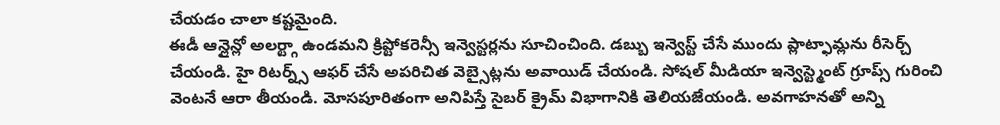చేయడం చాలా కష్టమైంది.
ఈడీ ఆన్లైన్లో అలర్ట్గా ఉండమని క్రిప్టోకరెన్సీ ఇన్వెస్టర్లను సూచించింది. డబ్బు ఇన్వెస్ట్ చేసే ముందు ప్లాట్ఫామ్లను రీసెర్చ్ చేయండి. హై రిటర్న్స్ ఆఫర్ చేసే అపరిచిత వెబ్సైట్లను అవాయిడ్ చేయండి. సోషల్ మీడియా ఇన్వెస్ట్మెంట్ గ్రూప్స్ గురించి వెంటనే ఆరా తీయండి. మోసపూరితంగా అనిపిస్తే సైబర్ క్రైమ్ విభాగానికి తెలియజేయండి. అవగాహనతో అన్ని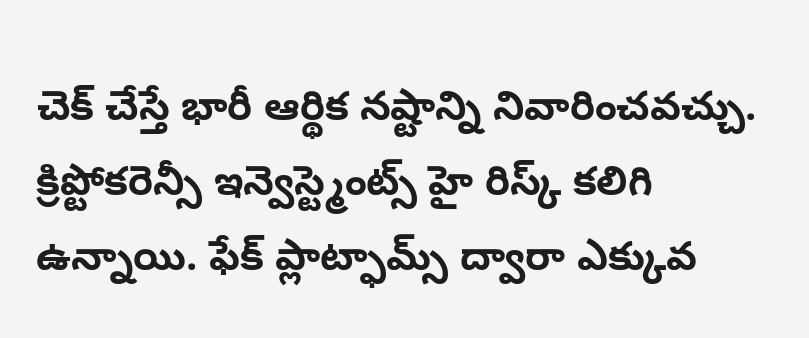చెక్ చేస్తే భారీ ఆర్థిక నష్టాన్ని నివారించవచ్చు.
క్రిప్టోకరెన్సీ ఇన్వెస్ట్మెంట్స్ హై రిస్క్ కలిగి ఉన్నాయి. ఫేక్ ప్లాట్ఫామ్స్ ద్వారా ఎక్కువ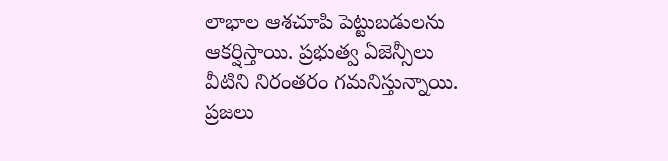లాభాల ఆశచూపి పెట్టుబడులను ఆకర్షిస్తాయి. ప్రభుత్వ ఏజెన్సీలు వీటిని నిరంతరం గమనిస్తున్నాయి. ప్రజలు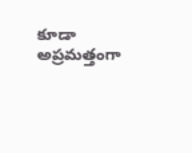కూడా అప్రమత్తంగా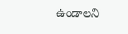ఉండాలని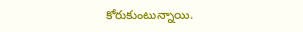కోరుకుంటున్నాయి.